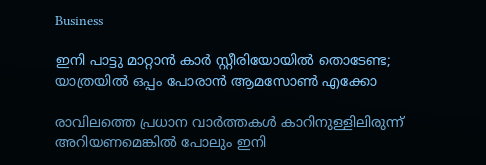Business

ഇനി പാട്ടു മാറ്റാന്‍ കാര്‍ സ്റ്റീരിയോയില്‍ തൊടേണ്ട; യാത്രയില്‍ ഒപ്പം പോരാന്‍ ആമസോണ്‍ എക്കോ

രാവിലത്തെ പ്രധാന വാര്‍ത്തകള്‍ കാറിനുള്ളിലിരുന്ന് അറിയണമെങ്കില്‍ പോലും ഇനി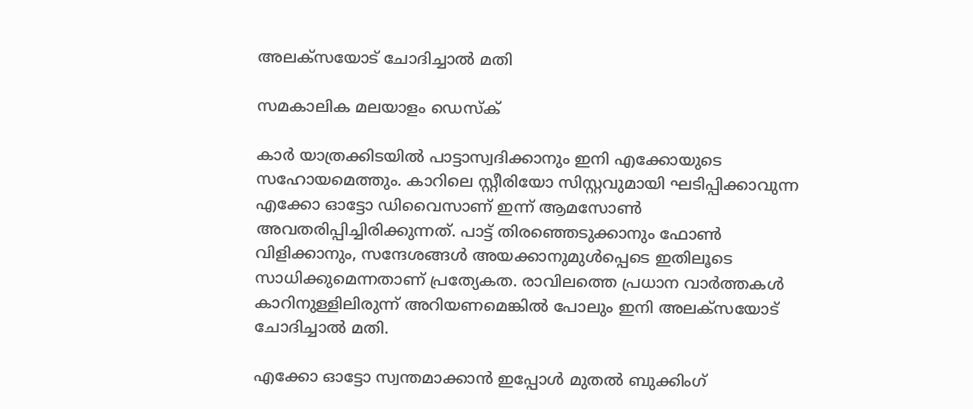അലക്‌സയോട് ചോദിച്ചാല്‍ മതി

സമകാലിക മലയാളം ഡെസ്ക്

കാര്‍ യാത്രക്കിടയില്‍ പാട്ടാസ്വദിക്കാനും ഇനി എക്കോയുടെ സഹോയമെത്തും. കാറിലെ സ്റ്റീരിയോ സിസ്റ്റവുമായി ഘടിപ്പിക്കാവുന്ന എക്കോ ഓട്ടോ ഡിവൈസാണ് ഇന്ന് ആമസോണ്‍ അവതരിപ്പിച്ചിരിക്കുന്നത്. പാട്ട് തിരഞ്ഞെടുക്കാനും ഫോണ്‍ വിളിക്കാനും, സന്ദേശങ്ങള്‍ അയക്കാനുമുള്‍പ്പെടെ ഇതിലൂടെ സാധിക്കുമെന്നതാണ് പ്രത്യേകത. രാവിലത്തെ പ്രധാന വാര്‍ത്തകള്‍ കാറിനുള്ളിലിരുന്ന് അറിയണമെങ്കില്‍ പോലും ഇനി അലക്‌സയോട് ചോദിച്ചാല്‍ മതി.

എക്കോ ഓട്ടോ സ്വന്തമാക്കാന്‍ ഇപ്പോള്‍ മുതല്‍ ബുക്കിംഗ്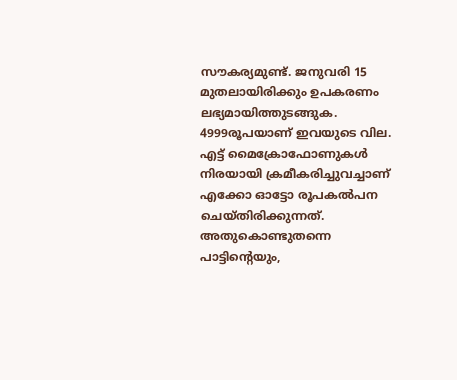സൗകര്യമുണ്ട്. ജനുവരി 15 മുതലായിരിക്കും ഉപകരണം ലഭ്യമായിത്തുടങ്ങുക. 4999രൂപയാണ് ഇവയുടെ വില. എട്ട് മൈക്രോഫോണുകള്‍ നിരയായി ക്രമീകരിച്ചുവച്ചാണ് എക്കോ ഓട്ടോ രൂപകല്‍പന ചെയ്തിരിക്കുന്നത്. അതുകൊണ്ടുതന്നെ പാട്ടിന്റെയും,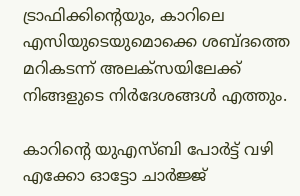ട്രാഫിക്കിന്റെയും, കാറിലെ എസിയുടെയുമൊക്കെ ശബ്ദത്തെ മറികടന്ന് അലക്‌സയിലേക്ക് നിങ്ങളുടെ നിര്‍ദേശങ്ങള്‍ എത്തും.

കാറിന്റെ യുഎസ്ബി പോര്‍ട്ട് വഴി എക്കോ ഓട്ടോ ചാര്‍ജ്ജ്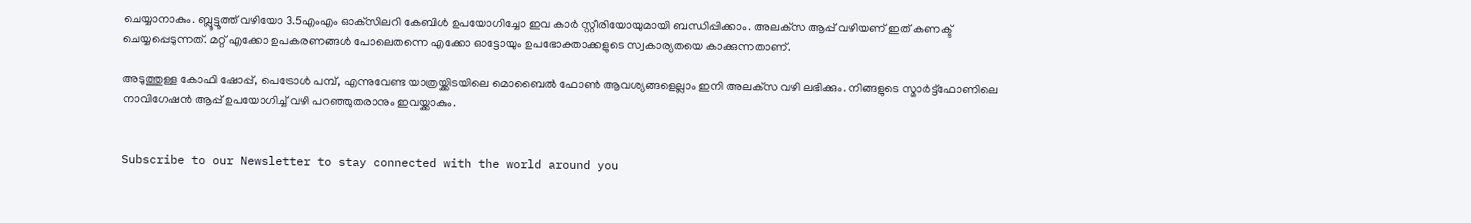ചെയ്യാനാകും. ബ്ലൂട്ടൂത്ത് വഴിയോ 3.5എംഎം ഓക്‌സിലറി കേബിള്‍ ഉപയോഗിച്ചോ ഇവ കാര്‍ സ്റ്റീരിയോയുമായി ബന്ധിപ്പിക്കാം. അലക്‌സ ആപ്പ് വഴിയണ് ഇത് കണക്ട് ചെയ്യപ്പെടുന്നത്. മറ്റ് എക്കോ ഉപകരണങ്ങള്‍ പോലെതന്നെ എക്കോ ഓട്ടോയും ഉപഭോക്താക്കളുടെ സ്വകാര്യതയെ കാക്കുന്നതാണ്.

അടുത്തുള്ള കോഫി ഷോപ്പ്, പെട്രോള്‍ പമ്പ്, എന്നുവേണ്ട യാത്രയ്ക്കിടയിലെ മൊബൈല്‍ ഫോണ്‍ ആവശ്യങ്ങളെല്ലാം ഇനി അലക്‌സ വഴി ലഭിക്കും. നിങ്ങളുടെ സ്മാര്‍ട്ട്‌ഫോണിലെ നാവിഗേഷന്‍ ആപ്പ് ഉപയോഗിച്ച് വഴി പറഞ്ഞുതരാനും ഇവയ്ക്കാകും.


Subscribe to our Newsletter to stay connected with the world around you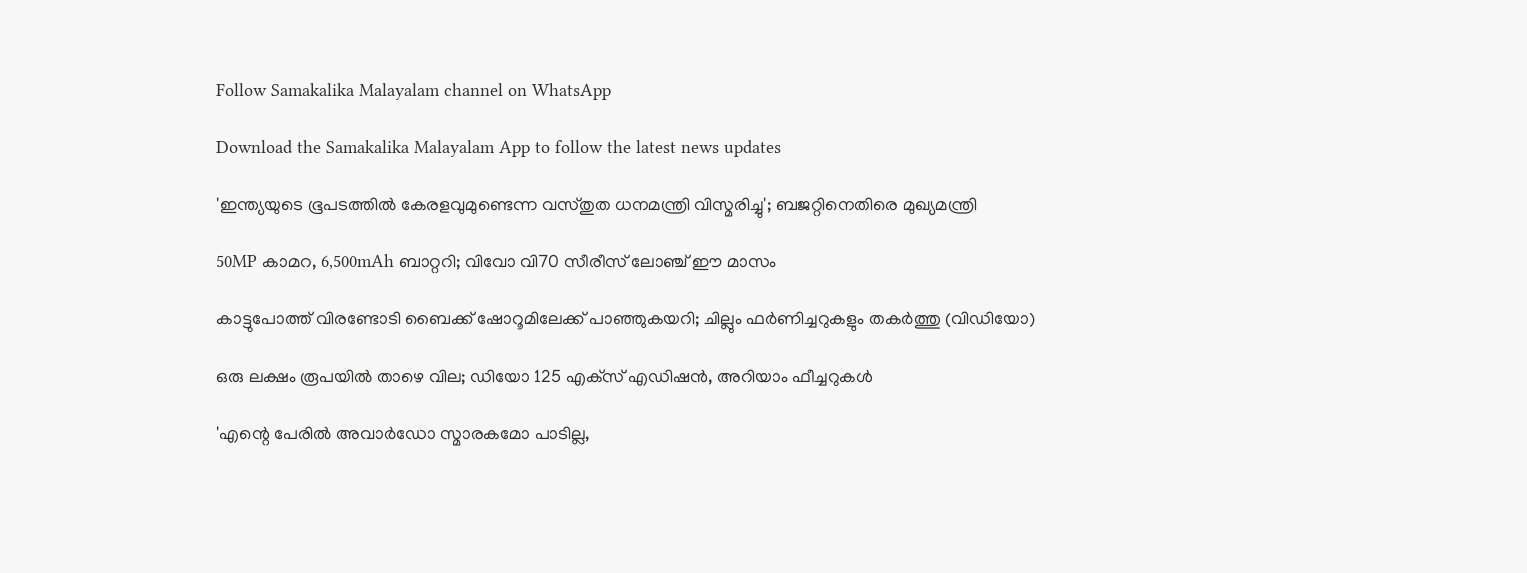Follow Samakalika Malayalam channel on WhatsApp

Download the Samakalika Malayalam App to follow the latest news updates

'ഇന്ത്യയുടെ ഭൂപടത്തില്‍ കേരളവുമുണ്ടെന്ന വസ്തുത ധനമന്ത്രി വിസ്മരിച്ചു'; ബജറ്റിനെതിരെ മുഖ്യമന്ത്രി

50MP കാമറ, 6,500mAh ബാറ്ററി; വിവോ വി70 സീരീസ് ലോഞ്ച് ഈ മാസം

കാട്ടുപോത്ത് വിരണ്ടോടി ബൈക്ക് ഷോറൂമിലേക്ക് പാഞ്ഞുകയറി; ചില്ലും ഫർണിച്ചറുകളും തകർത്തു (വിഡിയോ)

ഒരു ലക്ഷം രൂപയില്‍ താഴെ വില; ഡിയോ 125 എക്‌സ് എഡിഷന്‍, അറിയാം ഫീച്ചറുകള്‍

'എന്റെ പേരില്‍ അവാര്‍ഡോ സ്മാരകമോ പാടില്ല,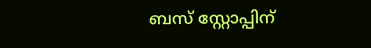ബസ് സ്റ്റോപ്പിന്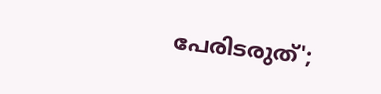പേരിടരുത്';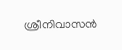ശ്രീനിവാസന്‍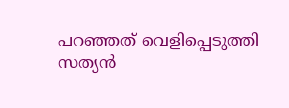പറഞ്ഞത് വെളിപ്പെടുത്തി സത്യന്‍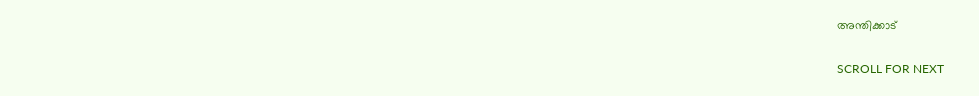അന്തിക്കാട്

SCROLL FOR NEXT